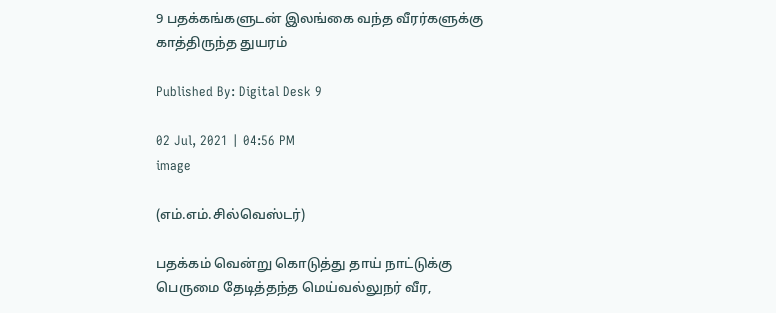9 பதக்கங்களுடன் இலங்கை வந்த வீரர்களுக்கு காத்திருந்த துயரம்

Published By: Digital Desk 9

02 Jul, 2021 | 04:56 PM
image

(எம்.எம்.சில்வெஸ்டர்)

பதக்கம் வென்று கொடுத்து தாய் நாட்டுக்கு பெருமை தேடித்தந்த மெய்வல்லுநர் வீர,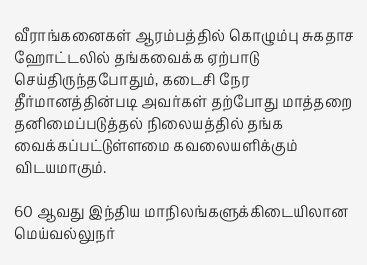வீராங்க‍னைகள் ஆரம்பத்தில் கொழும்பு சுகதாச ஹோட்டலில் தங்கவைக்க ஏற்பாடு செய்திருந்தபோதும், கடைசி நேர தீர்மானத்தின்படி அவர்கள் தற்போது மாத்தறை தனிமைப்படுத்தல் நிலையத்தில் தங்க வைக்கப்பட்டுள்ளமை கவலையளிக்கும் விடயமாகும்.

60 ஆவது இந்திய மாநிலங்களுக்கிடையிலான மெய்வல்லுநர்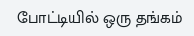போட்டியில் ஒரு தங்கம்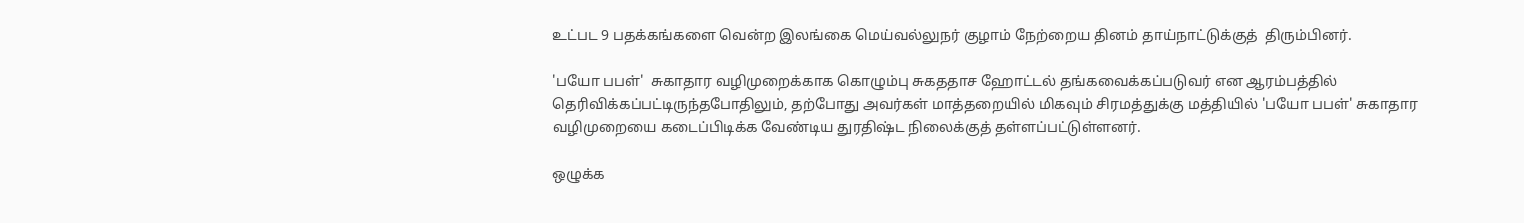உட்பட 9 பதக்கங்களை வென்ற இலங்கை மெய்வல்லுநர் குழாம் நேற்றைய தினம் தாய்நாட்டுக்குத்  திரும்பினர்.

'பயோ பபள்'  சுகாதார வழிமுறைக்காக கொழும்பு சுகததாச ஹோட்டல் தங்கவைக்கப்படுவர் என ஆரம்பத்தில் தெரிவிக்கப்பட்டிருந்தபோதிலும், தற்போது அவர்கள் மாத்தறையில் மிகவும் சிரமத்துக்கு மத்தியில் 'பயோ பபள்' சுகாதார வழிமுறையை கடைப்பிடிக்க வேண்டிய துரதிஷ்ட நிலைக்குத் தள்ளப்பட்டுள்ளனர்.

ஒழுக்க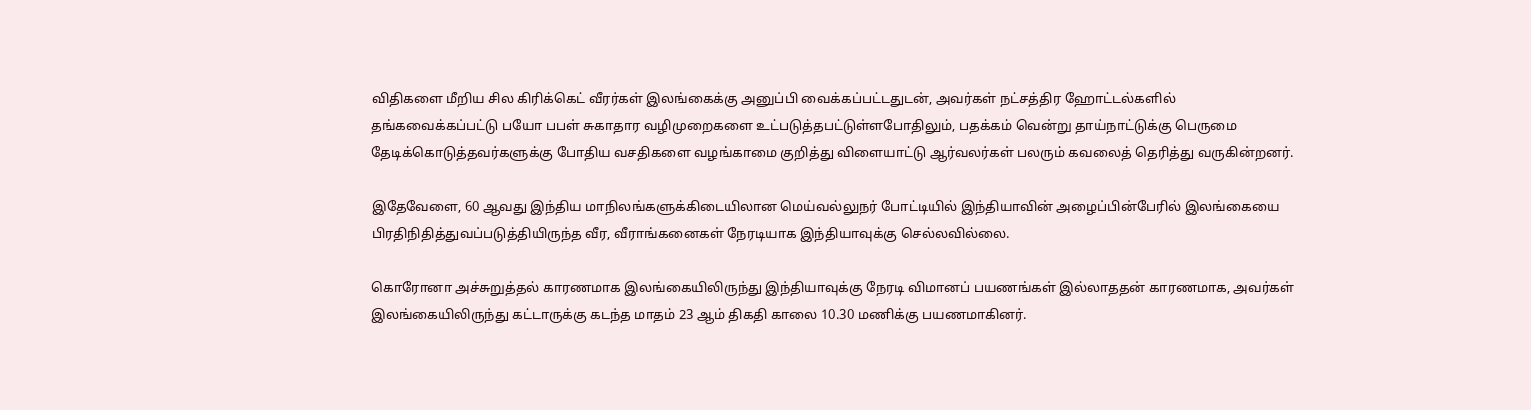விதிகளை மீறிய சில கிரிக்கெட் வீரர்கள் இலங்கைக்கு அனுப்பி வைக்கப்பட்டதுடன், அவர்கள் நட்சத்திர ஹோட்டல்களில் தங்கவைக்கப்பட்டு பயோ பபள் சுகாதார வழிமுறைகளை உட்படுத்தபட்டுள்ளபோதிலும், பதக்கம் வென்று தாய்நாட்டுக்கு பெருமை தேடிக்கொடுத்தவர்களுக்கு போதிய வசதிகளை வழங்காமை குறித்து விளையாட்டு ஆர்வலர்கள் பலரும் கவலைத் தெரித்து வருகின்றனர்.

இதேவேளை, 60 ஆவது இந்திய மாநிலங்களுக்கிடையிலான மெய்வல்லுநர் போட்டியில் இந்தியாவின் அழைப்பின்பேரில் இலங்கையை பிரதிநிதித்துவப்படுத்தியிருந்த வீர, வீராங்கனைகள் நேரடியாக இந்தியாவுக்கு செல்லவில்லை.

கொரோனா அச்சுறுத்தல் காரணமாக இலங்கையிலிருந்து இந்தியாவுக்கு நேரடி விமானப் பயணங்கள் இல்லாததன் காரணமாக, அவர்கள் இலங்கையிலிருந்து கட்டாருக்கு கடந்த மாதம் 23 ஆம் திகதி காலை 10.30 மணிக்கு பயணமாகினர்.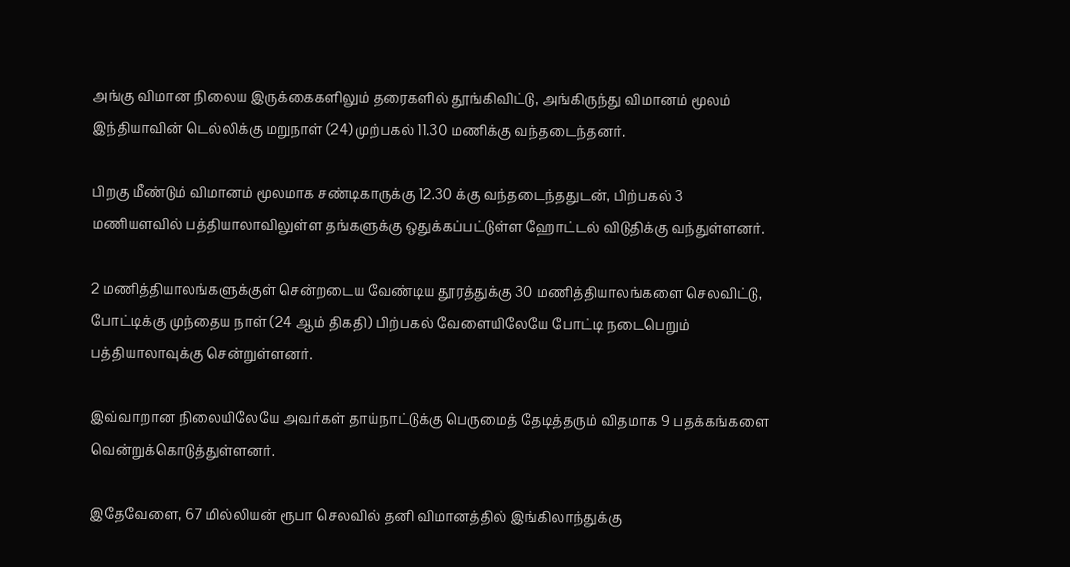அங்கு விமான நிலைய இருக்கைகளிலும் தரைகளில் தூங்கிவிட்டு, அங்கிருந்து விமானம் மூலம் இந்தியாவின் டெல்லிக்கு மறுநாள் (24) முற்பகல் 11.30 மணிக்கு வந்தடைந்தனர்.

பிறகு மீண்டும் விமானம் மூலமாக சண்டிகாருக்கு 12.30 க்கு வந்தடைந்ததுடன், பிற்பகல் 3 மணியளவில் பத்தியாலாவிலுள்ள தங்களுக்கு ஒதுக்கப்பட்டுள்ள ஹோட்டல் விடுதிக்கு வந்துள்ளனர்.

2 மணித்தியாலங்களுக்குள் சென்றடைய வேண்டிய தூரத்துக்கு 30 மணித்தியாலங்களை செலவிட்டு,   போட்டிக்கு முந்தைய நாள் (24 ஆம் திகதி) பிற்பகல் வேளையிலேயே போட்டி நடைபெறும் பத்தியாலாவுக்கு சென்றுள்ளனர்.

இவ்வாறான நிலையிலேயே அவர்கள் தாய்நாட்டுக்கு பெருமைத் தேடித்தரும் விதமாக 9 பதக்கங்களை வென்றுக்கொடுத்துள்ளனர்.

இதேவேளை, 67 மில்லியன் ரூபா செலவில் தனி விமானத்தில் இங்கிலாந்துக்கு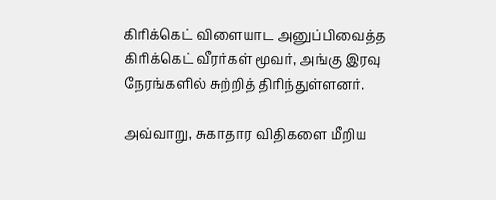கிரிக்கெட் விளையாட அனுப்பிவைத்த கிரிக்கெட் வீரர்கள் மூவர், அங்கு இரவு நேரங்களில் சுற்றித் திரிந்துள்ளனர்.

அவ்வாறு, சுகாதார விதிகளை மீறிய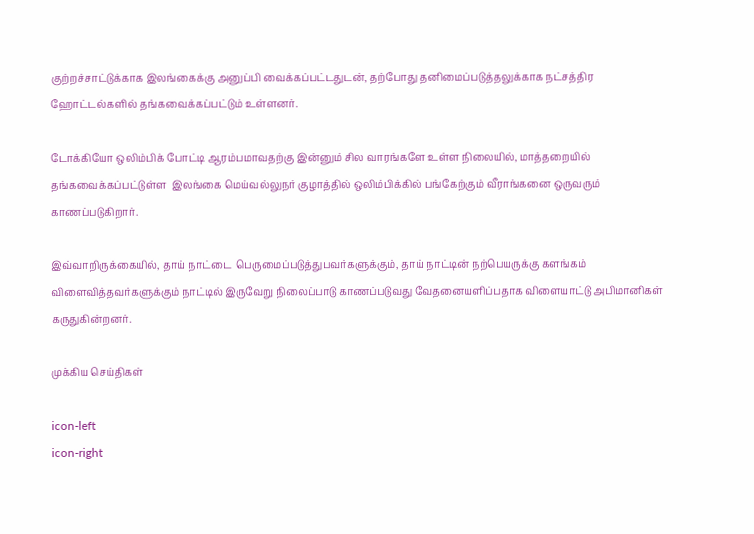குற்றச்சாட்டுக்காக இலங்கைக்கு அனுப்பி வைக்கப்பட்டதுடன், தற்போது தனிமைப்படுத்தலுக்காக நட்சத்திர ஹோட்டல்களில் தங்கவைக்கப்பட்டும் உள்ளனர்.

டோக்கியோ ஒலிம்பிக் போட்டி ஆரம்பமாவதற்கு இன்னும் சில வாரங்களே உள்ள நிலையில், மாத்தறையில் தங்கவைக்கப்பட்டுள்ள ‍ இலங்கை மெய்வல்லுநர் குழாத்தில் ஒலிம்பிக்கில் பங்கேற்கும் வீராங்கனை ஒருவரும் காணப்படுகிறார்.

இவ்வாறிருக்கையில், தாய் நாட்டை  பெருமைப்படுத்துபவர்களுக்கும், தாய் நாட்டின் நற்பெயருக்கு களங்கம் விளைவித்தவர்களுக்கும் நாட்டில் இருவேறு நிலைப்பாடு காணப்படுவது வேதனையளிப்பதாக விளையாட்டு அபிமானிகள் கருதுகின்றனர்.

முக்கிய செய்திகள்

icon-left
icon-right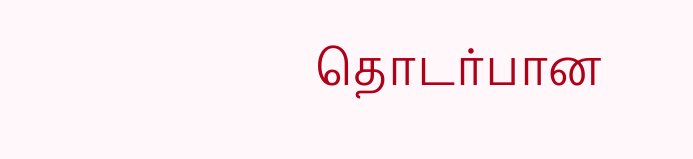தொடர்பான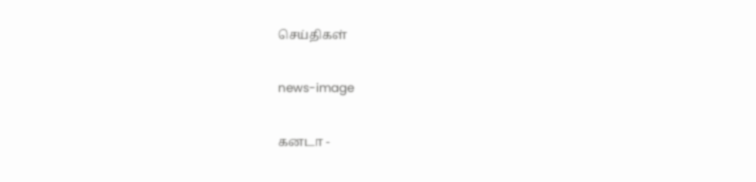செய்திகள்

news-image

கனடா -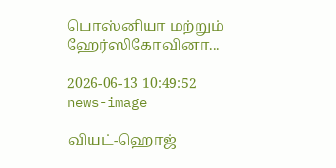பொஸ்னியா மற்றும் ஹேர்ஸிகோவினா...

2026-06-13 10:49:52
news-image

வியட்-ஹொஜ்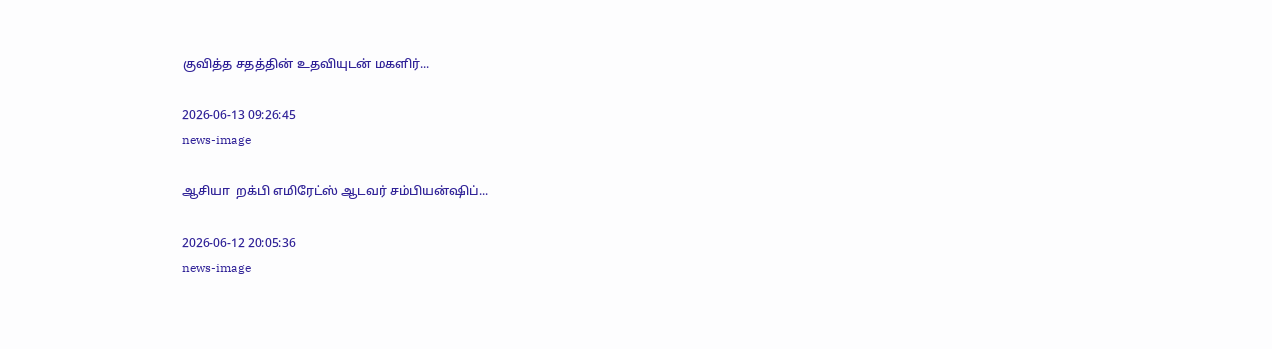குவித்த சதத்தின் உதவியுடன் மகளிர்...

2026-06-13 09:26:45
news-image

ஆசியா  றக்பி எமிரேட்ஸ் ஆடவர் சம்பியன்ஷிப்...

2026-06-12 20:05:36
news-image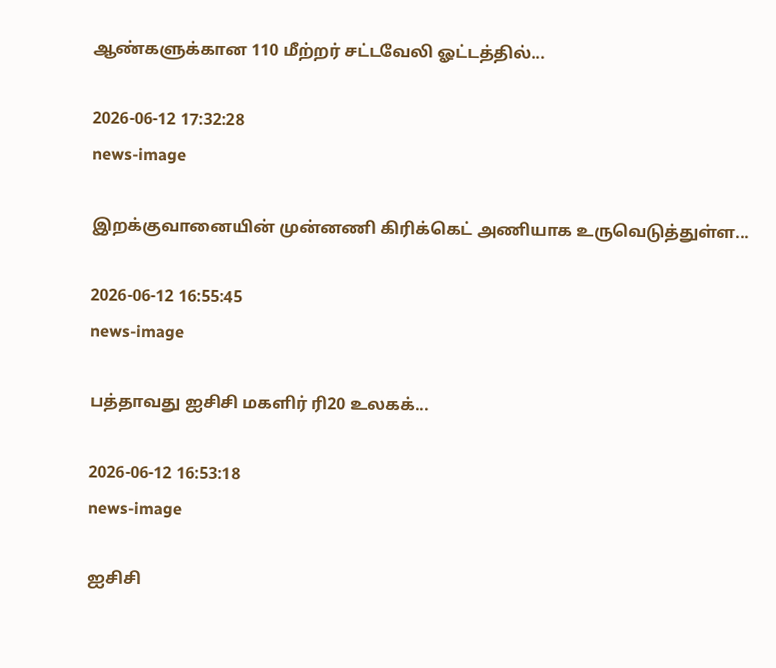ஆண்களுக்கான 110 மீற்றர் சட்டவேலி ஓட்டத்தில்...

2026-06-12 17:32:28
news-image

இறக்குவானையின் முன்னணி கிரிக்கெட் அணியாக உருவெடுத்துள்ள...

2026-06-12 16:55:45
news-image

பத்தாவது ஐசிசி மகளிர் ரி20 உலகக்...

2026-06-12 16:53:18
news-image

ஐசிசி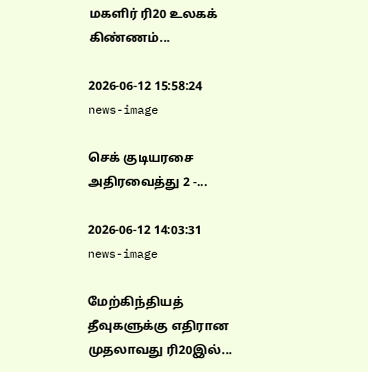மகளிர் ரி20 உலகக் கிண்ணம்...

2026-06-12 15:58:24
news-image

செக் குடியரசை அதிரவைத்து 2 -...

2026-06-12 14:03:31
news-image

மேற்கிந்தியத் தீவுகளுக்கு எதிரான முதலாவது ரி20இல்...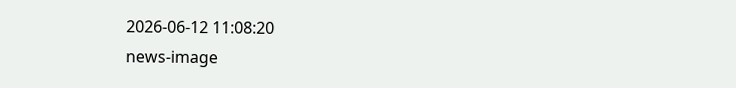2026-06-12 11:08:20
news-image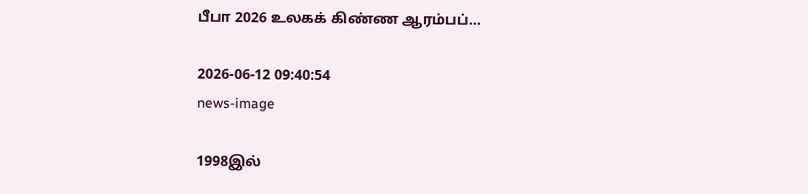பீபா 2026 உலகக் கிண்ண ஆரம்பப்...

2026-06-12 09:40:54
news-image

1998இல்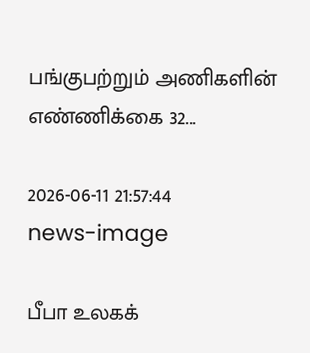பங்குபற்றும் அணிகளின்  எண்ணிக்கை 32...

2026-06-11 21:57:44
news-image

பீபா உலகக்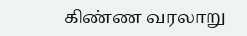கிண்ண வரலாறு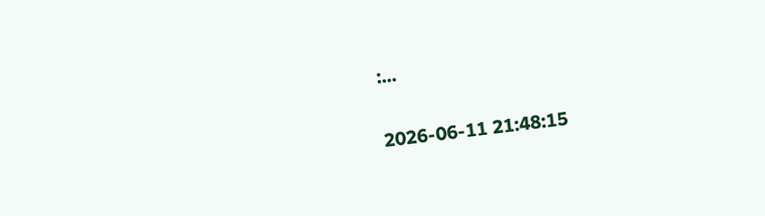:...

2026-06-11 21:48:15